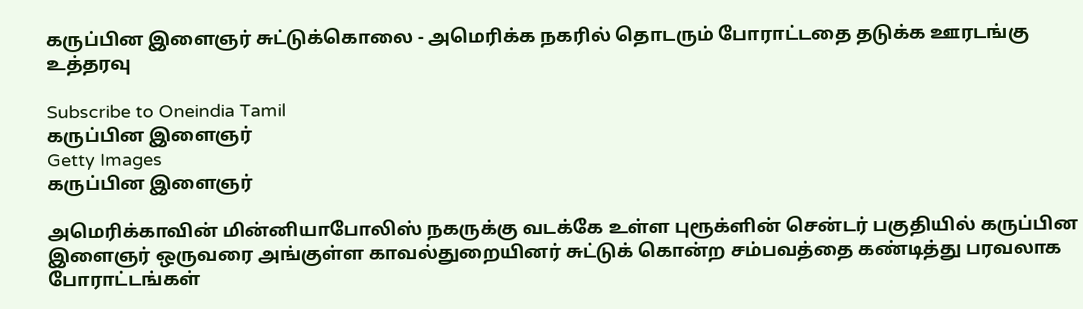கருப்பின இளைஞர் சுட்டுக்கொலை - அமெரிக்க நகரில் தொடரும் போராட்டதை தடுக்க ஊரடங்கு உத்தரவு

Subscribe to Oneindia Tamil
கருப்பின இளைஞர்
Getty Images
கருப்பின இளைஞர்

அமெரிக்காவின் மின்னியாபோலிஸ் நகருக்கு வடக்கே உள்ள புரூக்ளின் சென்டர் பகுதியில் கருப்பின இளைஞர் ஒருவரை அங்குள்ள காவல்துறையினர் சுட்டுக் கொன்ற சம்பவத்தை கண்டித்து பரவலாக போராட்டங்கள்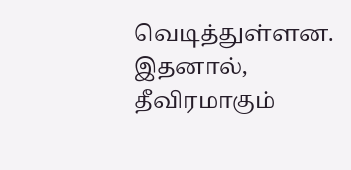வெடித்துள்ளன. இதனால், தீவிரமாகும்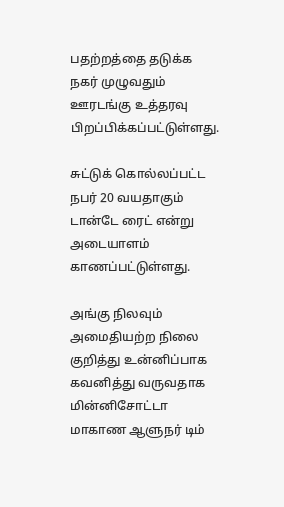பதற்றத்தை தடுக்க நகர் முழுவதும் ஊரடங்கு உத்தரவு பிறப்பிக்கப்பட்டுள்ளது.

சுட்டுக் கொல்லப்பட்ட நபர் 20 வயதாகும் டான்டே ரைட் என்று அடையாளம் காணப்பட்டுள்ளது.

அங்கு நிலவும் அமைதியற்ற நிலை குறித்து உன்னிப்பாக கவனித்து வருவதாக மின்னிசோட்டா மாகாண ஆளுநர் டிம்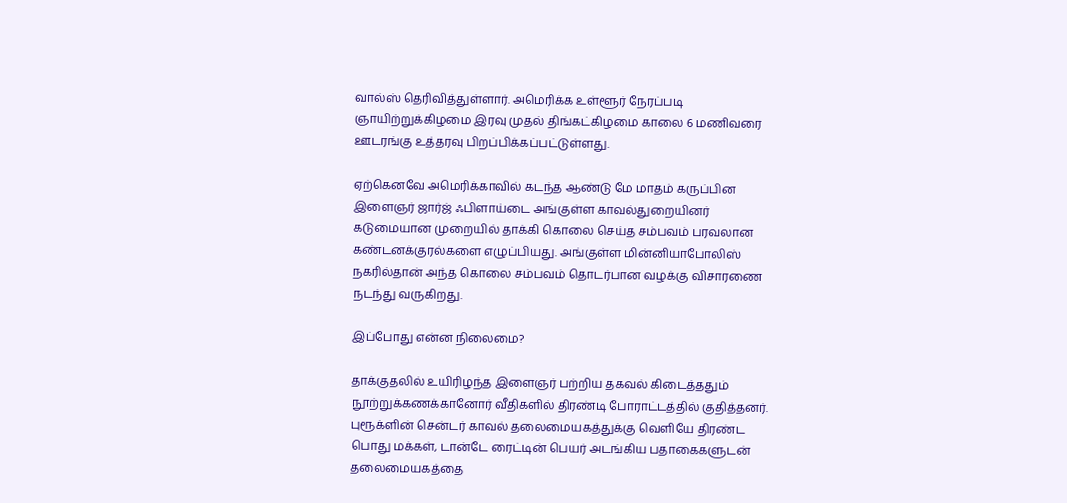வால்ஸ் தெரிவித்துள்ளார். அமெரிக்க உள்ளூர் நேரப்படி ஞாயிற்றுக்கிழமை இரவு முதல் திங்கட்கிழமை காலை 6 மணிவரை ஊடரங்கு உத்தரவு பிறப்பிக்கப்பட்டுள்ளது.

ஏற்கெனவே அமெரிக்காவில் கடந்த ஆண்டு மே மாதம் கருப்பின இளைஞர் ஜார்ஜ் ஃபிளாய்டை அங்குள்ள காவல்துறையினர் கடுமையான முறையில் தாக்கி கொலை செய்த சம்பவம் பரவலான கண்டனக்குரல்களை எழுப்பியது. அங்குள்ள மின்னியாபோலிஸ் நகரில்தான் அந்த கொலை சம்பவம் தொடர்பான வழக்கு விசாரணை நடந்து வருகிறது.

இப்போது என்ன நிலைமை?

தாக்குதலில் உயிரிழந்த இளைஞர் பற்றிய தகவல் கிடைத்ததும் நூற்றுக்கணக்கானோர் வீதிகளில் திரண்டி போராட்டத்தில் குதித்தனர். புரூக்ளின் சென்டர் காவல் தலைமையகத்துக்கு வெளியே திரண்ட பொது மக்கள், டான்டே ரைட்டின் பெயர் அடங்கிய பதாகைகளுடன் தலைமையகத்தை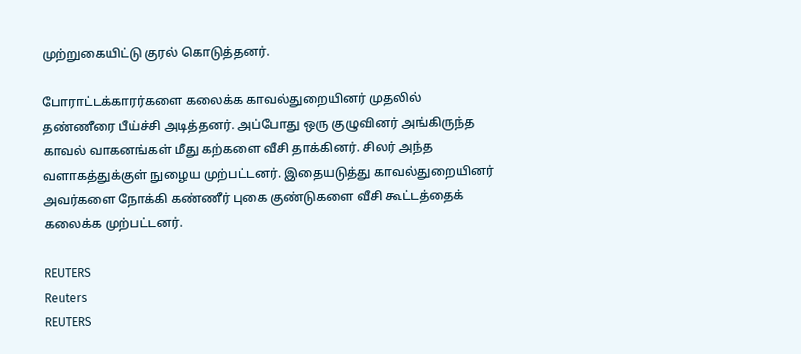முற்றுகையிட்டு குரல் கொடுத்தனர்.

போராட்டக்காரர்களை கலைக்க காவல்துறையினர் முதலில் தண்ணீரை பீய்ச்சி அடித்தனர். அப்போது ஒரு குழுவினர் அங்கிருந்த காவல் வாகனங்கள் மீது கற்களை வீசி தாக்கினர். சிலர் அந்த வளாகத்துக்குள் நுழைய முற்பட்டனர். இதையடுத்து காவல்துறையினர் அவர்களை நோக்கி கண்ணீர் புகை குண்டுகளை வீசி கூட்டத்தைக் கலைக்க முற்பட்டனர்.

REUTERS
Reuters
REUTERS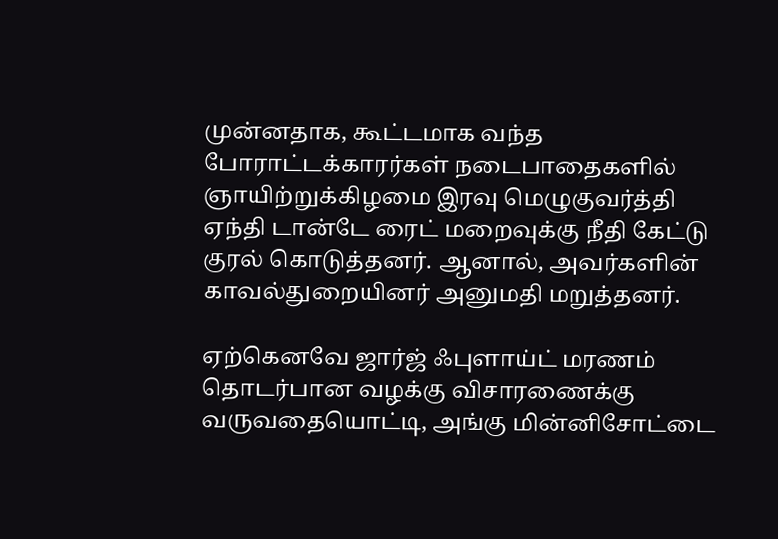முன்னதாக, கூட்டமாக வந்த போராட்டக்காரர்கள் நடைபாதைகளில் ஞாயிற்றுக்கிழமை இரவு மெழுகுவர்த்தி ஏந்தி டான்டே ரைட் மறைவுக்கு நீதி கேட்டு குரல் கொடுத்தனர். ஆனால், அவர்களின் காவல்துறையினர் அனுமதி மறுத்தனர்.

ஏற்கெனவே ஜார்ஜ் ஃபுளாய்ட் மரணம் தொடர்பான வழக்கு விசாரணைக்கு வருவதையொட்டி, அங்கு மின்னிசோட்டை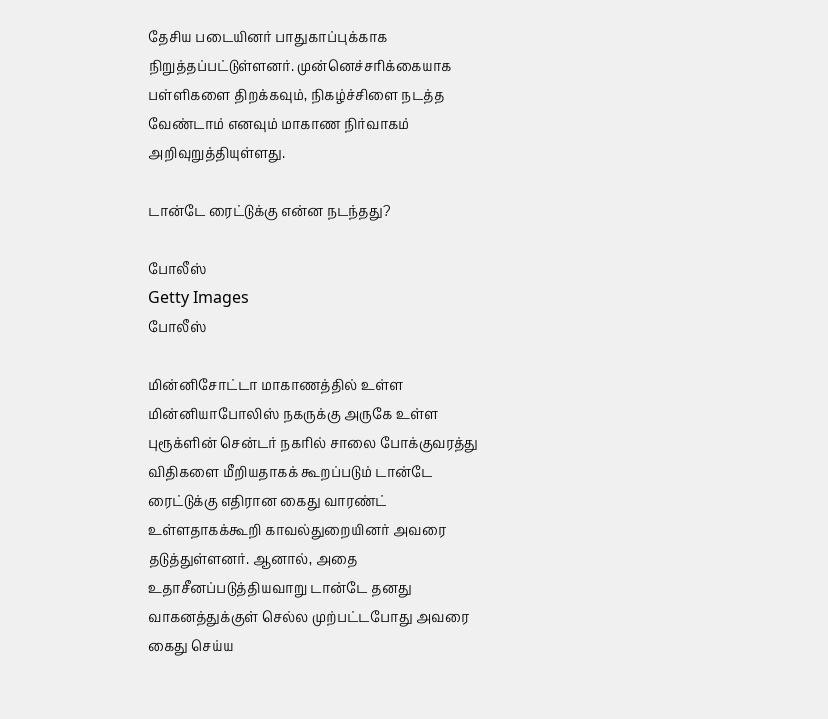தேசிய படையினர் பாதுகாப்புக்காக நிறுத்தப்பட்டுள்ளனர். முன்னெச்சரிக்கையாக பள்ளிகளை திறக்கவும், நிகழ்ச்சிளை நடத்த வேண்டாம் எனவும் மாகாண நிர்வாகம் அறிவுறுத்தியுள்ளது.

டான்டே ரைட்டுக்கு என்ன நடந்தது?

போலீஸ்
Getty Images
போலீஸ்

மின்னிசோட்டா மாகாணத்தில் உள்ள மின்னியாபோலிஸ் நகருக்கு அருகே உள்ள புரூக்ளின் சென்டர் நகரில் சாலை போக்குவரத்து விதிகளை மீறியதாகக் கூறப்படும் டான்டே ரைட்டுக்கு எதிரான கைது வாரண்ட் உள்ளதாகக்கூறி காவல்துறையினர் அவரை தடுத்துள்ளனர். ஆனால், அதை உதாசீனப்படுத்தியவாறு டான்டே தனது வாகனத்துக்குள் செல்ல முற்பட்டபோது அவரை கைது செய்ய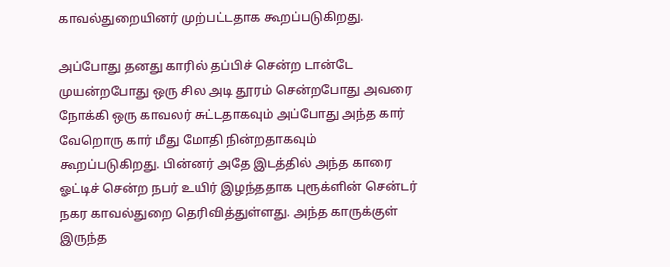காவல்துறையினர் முற்பட்டதாக கூறப்படுகிறது.

அப்போது தனது காரில் தப்பிச் சென்ற டான்டே முயன்றபோது ஒரு சில அடி தூரம் சென்றபோது அவரை நோக்கி ஒரு காவலர் சுட்டதாகவும் அப்போது அந்த கார் வேறொரு கார் மீது மோதி நின்றதாகவும் கூறப்படுகிறது. பின்னர் அதே இடத்தில் அந்த காரை ஓட்டிச் சென்ற நபர் உயிர் இழந்ததாக புரூக்ளின் சென்டர் நகர காவல்துறை தெரிவித்துள்ளது. அந்த காருக்குள் இருந்த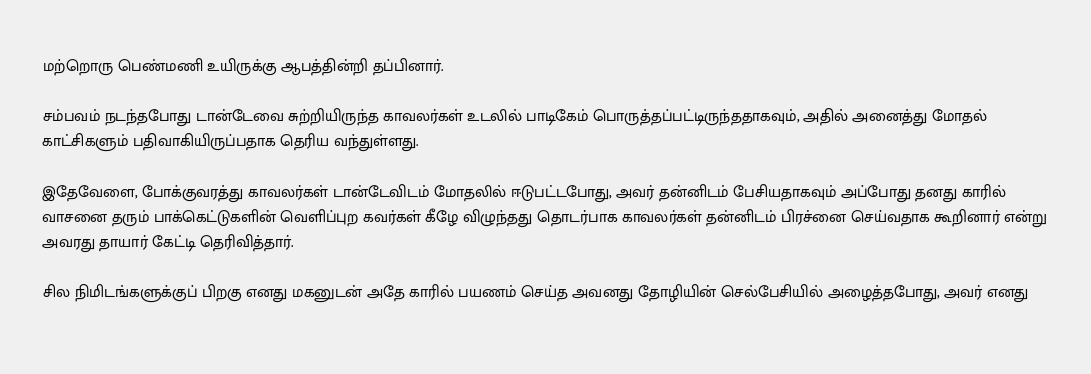மற்றொரு பெண்மணி உயிருக்கு ஆபத்தின்றி தப்பினார்.

சம்பவம் நடந்தபோது டான்டேவை சுற்றியிருந்த காவலர்கள் உடலில் பாடிகேம் பொருத்தப்பட்டிருந்ததாகவும், அதில் அனைத்து மோதல் காட்சிகளும் பதிவாகியிருப்பதாக தெரிய வந்துள்ளது.

இதேவேளை, போக்குவரத்து காவலர்கள் டான்டேவிடம் மோதலில் ஈடுபட்டபோது, அவர் தன்னிடம் பேசியதாகவும் அப்போது தனது காரில் வாசனை தரும் பாக்கெட்டுகளின் வெளிப்புற கவர்கள் கீழே விழுந்தது தொடர்பாக காவலர்கள் தன்னிடம் பிரச்னை செய்வதாக கூறினார் என்று அவரது தாயார் கேட்டி தெரிவித்தார்.

சில நிமிடங்களுக்குப் பிறகு எனது மகனுடன் அதே காரில் பயணம் செய்த அவனது தோழியின் செல்பேசியில் அழைத்தபோது, அவர் எனது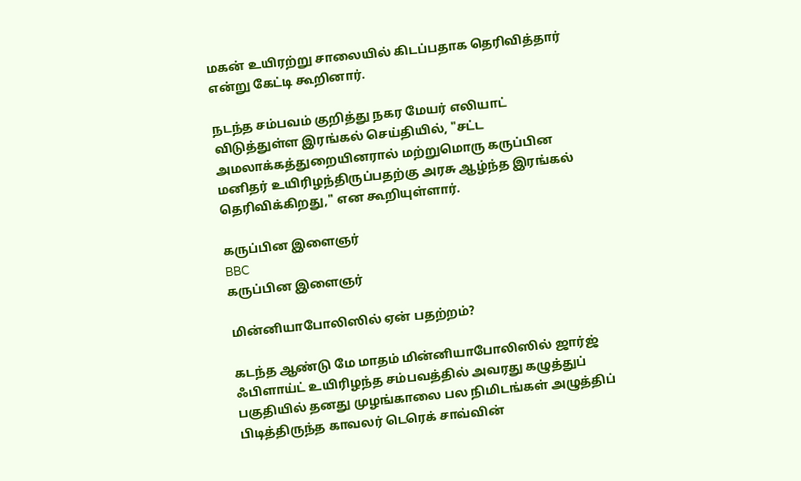மகன் உயிரற்று சாலையில் கிடப்பதாக தெரிவித்தார் என்று கேட்டி கூறினார்.

நடந்த சம்பவம் குறித்து நகர மேயர் எலியாட் விடுத்துள்ள இரங்கல் செய்தியில், "சட்ட அமலாக்கத்துறையினரால் மற்றுமொரு கருப்பின மனிதர் உயிரிழந்திருப்பதற்கு அரசு ஆழ்ந்த இரங்கல் தெரிவிக்கிறது," என கூறியுள்ளார்.

கருப்பின இளைஞர்
BBC
கருப்பின இளைஞர்

மின்னியாபோலிஸில் ஏன் பதற்றம்?

கடந்த ஆண்டு மே மாதம் மின்னியாபோலிஸில் ஜார்ஜ் ஃபிளாய்ட் உயிரிழந்த சம்பவத்தில் அவரது கழுத்துப் பகுதியில் தனது முழங்காலை பல நிமிடங்கள் அழுத்திப் பிடித்திருந்த காவலர் டெரெக் சாவ்வின்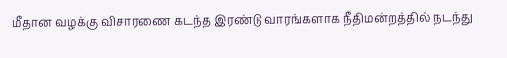மீதான வழக்கு விசாரணை கடந்த இரண்டு வாரங்களாக நீதிமன்றத்தில் நடந்து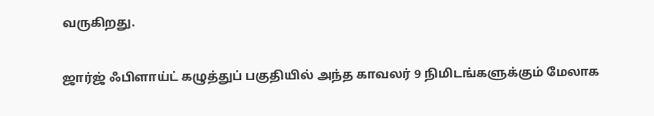வருகிறது.

ஜார்ஜ் ஃபிளாய்ட் கழுத்துப் பகுதியில் அந்த காவலர் 9 நிமிடங்களுக்கும் மேலாக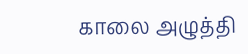காலை அழுத்தி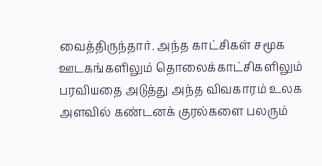வைத்திருந்தார். அந்த காட்சிகள் சமூக ஊடகங்களிலும் தொலைக்காட்சிகளிலும் பரவியதை அடுத்து அந்த விவகாரம் உலக அளவில் கண்டனக் குரல்களை பலரும்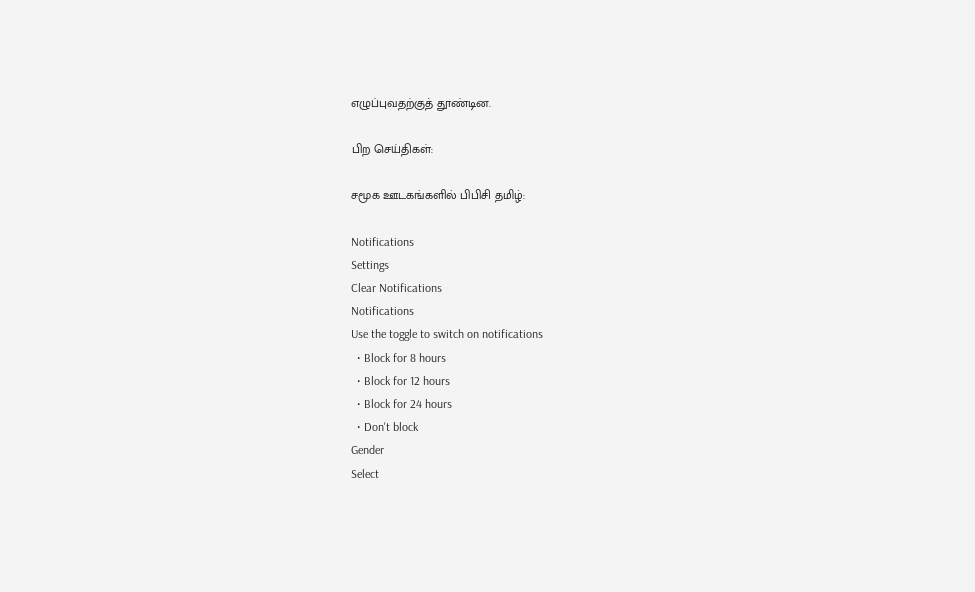எழுப்புவதற்குத் தூண்டின.

பிற செய்திகள்:

சமூக ஊடகங்களில் பிபிசி தமிழ்:

Notifications
Settings
Clear Notifications
Notifications
Use the toggle to switch on notifications
  • Block for 8 hours
  • Block for 12 hours
  • Block for 24 hours
  • Don't block
Gender
Select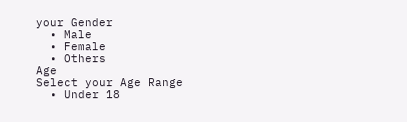your Gender
  • Male
  • Female
  • Others
Age
Select your Age Range
  • Under 18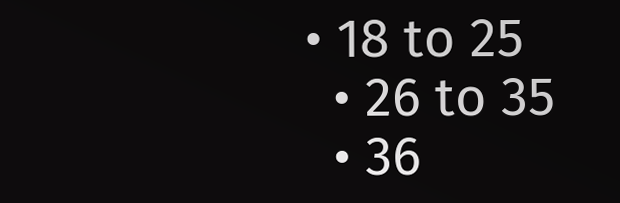• 18 to 25
  • 26 to 35
  • 36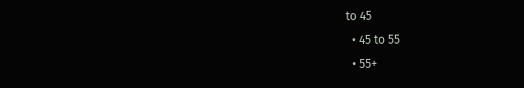to 45
  • 45 to 55
  • 55+